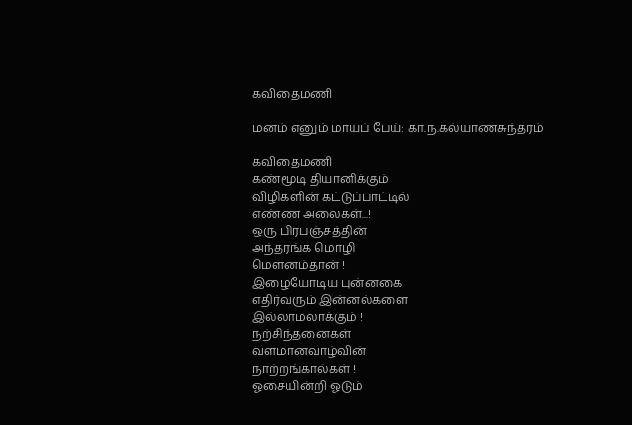கவிதைமணி

மனம் எனும் மாயப் பேய்: கா.ந.கல்யாணசுந்தரம்

கவிதைமணி
கண்மூடி தியானிக்கும்
விழிகளின் கட்டுப்பாட்டில்
எண்ண அலைகள்...!
ஒரு பிரபஞ்சத்தின்
அந்தரங்க மொழி
மௌனம்தான் !
இழையோடிய புன்னகை
எதிர்வரும் இன்னல்களை
இல்லாமலாக்கும் !
நற்சிந்தனைகள்
வளமானவாழ்வின்
நாற்றங்கால்கள் !
ஓசையின்றி ஓடும்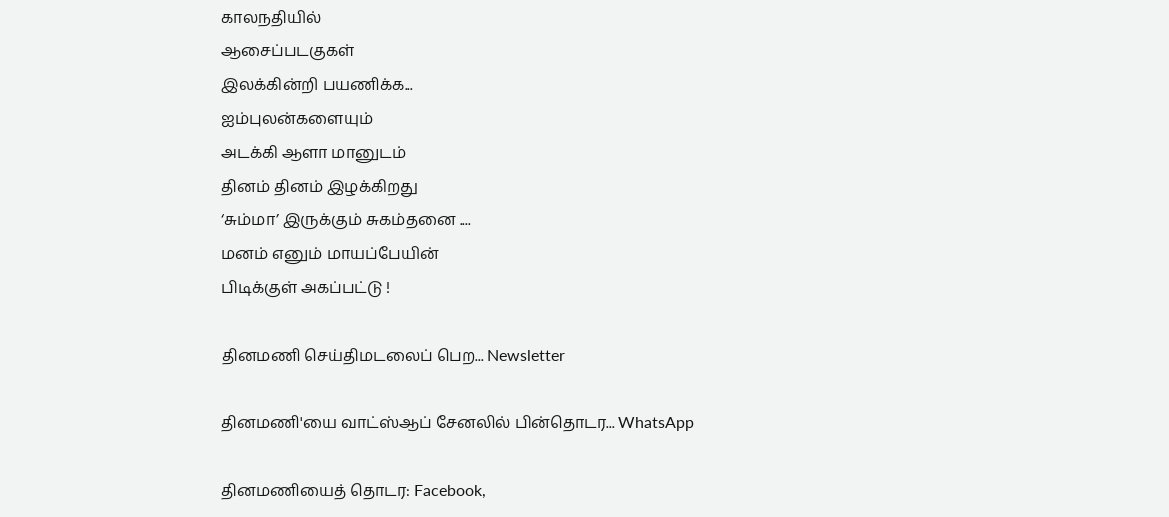காலநதியில்
ஆசைப்படகுகள்
இலக்கின்றி பயணிக்க...
ஐம்புலன்களையும்
அடக்கி ஆளா மானுடம்
தினம் தினம் இழக்கிறது
‘சும்மா’ இருக்கும் சுகம்தனை ....
மனம் எனும் மாயப்பேயின்
பிடிக்குள் அகப்பட்டு !

தினமணி செய்திமடலைப் பெற... Newsletter

தினமணி'யை வாட்ஸ்ஆப் சேனலில் பின்தொடர... WhatsApp

தினமணியைத் தொடர: Facebook,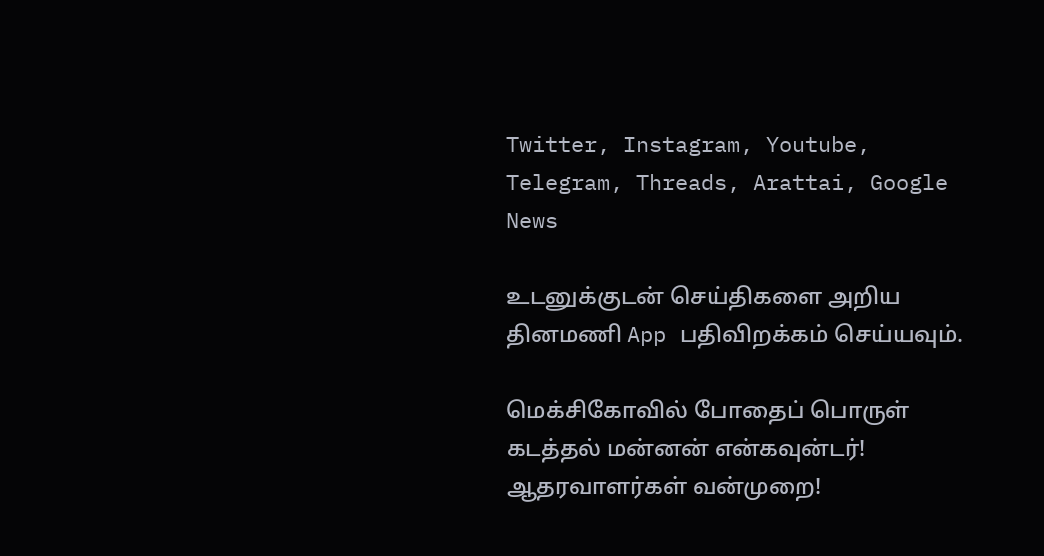Twitter, Instagram, Youtube, Telegram, Threads, Arattai, Google News

உடனுக்குடன் செய்திகளை அறிய தினமணி App பதிவிறக்கம் செய்யவும்.

மெக்சிகோவில் போதைப் பொருள் கடத்தல் மன்னன் என்கவுன்டர்! ஆதரவாளர்கள் வன்முறை!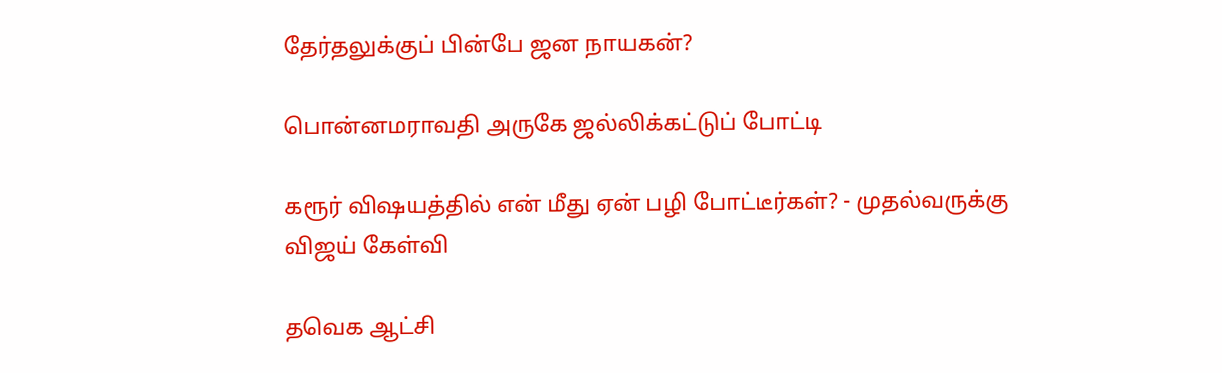தேர்தலுக்குப் பின்பே ஜன நாயகன்?

பொன்னமராவதி அருகே ஜல்லிக்கட்டுப் போட்டி

கரூர் விஷயத்தில் என் மீது ஏன் பழி போட்டீர்கள்? - முதல்வருக்கு விஜய் கேள்வி

தவெக ஆட்சி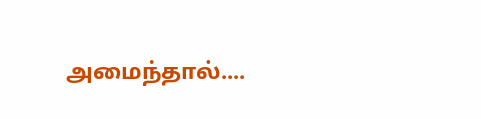அமைந்தால்....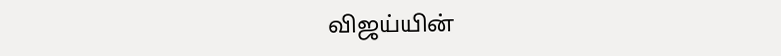விஜய்யின்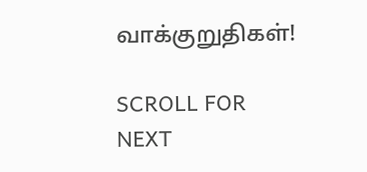வாக்குறுதிகள்!

SCROLL FOR NEXT